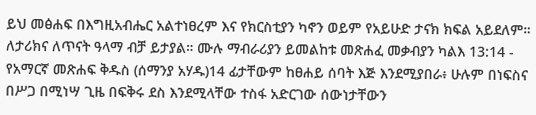ይህ መፅሐፍ በእግዚአብሔር አልተነፀረም እና የክርስቲያን ካኖን ወይም የአይሁድ ታናክ ክፍል አይደለም። ለታሪክና ለጥናት ዓላማ ብቻ ይታያል። ሙሉ ማብራሪያን ይመልከቱ መጽሐፈ መቃብያን ካልእ 13:14 - የአማርኛ መጽሐፍ ቅዱስ (ሰማንያ አሃዱ)14 ፊታቸውም ከፀሐይ ሰባት እጅ እንደሚያበራ፥ ሁሉም በነፍስና በሥጋ በሚነሣ ጊዜ በፍቅሩ ደስ እንደሚላቸው ተስፋ አድርገው ሰውነታቸውን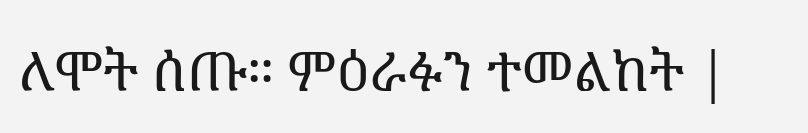ለሞት ሰጡ። ምዕራፉን ተመልከት |